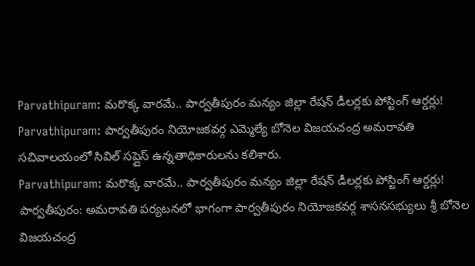Parvathipuram: మరొక్క వారమే.. పార్వతీపురం మన్యం జిల్లా రేషన్ డీలర్లకు పోస్టింగ్ ఆర్డర్లు!
Parvathipuram: పార్వతీపురం నియోజకవర్గ ఎమ్మెల్యే బోనెల విజయచంద్ర అమరావతి సచివాలయంలో సివిల్ సప్లైస్ ఉన్నతాధికారులను కలిశారు.
Parvathipuram: మరొక్క వారమే.. పార్వతీపురం మన్యం జిల్లా రేషన్ డీలర్లకు పోస్టింగ్ ఆర్డర్లు!
పార్వతీపురం: అమరావతి పర్యటనలో భాగంగా పార్వతీపురం నియోజకవర్గ శాసనసభ్యులు శ్రీ బోనెల విజయచంద్ర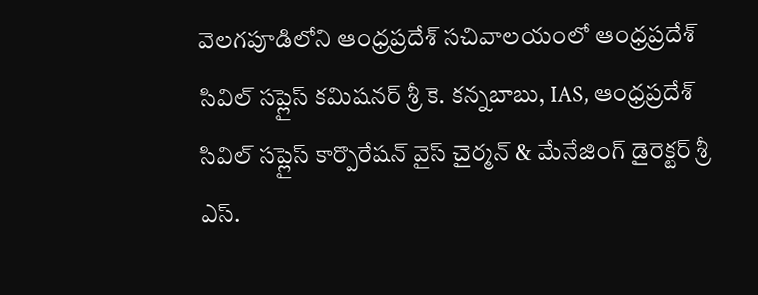వెలగపూడిలోని ఆంధ్రప్రదేశ్ సచివాలయంలో ఆంధ్రప్రదేశ్ సివిల్ సప్లైస్ కమిషనర్ శ్రీ కె. కన్నబాబు, IAS, ఆంధ్రప్రదేశ్ సివిల్ సప్లైస్ కార్పొరేషన్ వైస్ చైర్మన్ & మేనేజింగ్ డైరెక్టర్ శ్రీ ఎస్.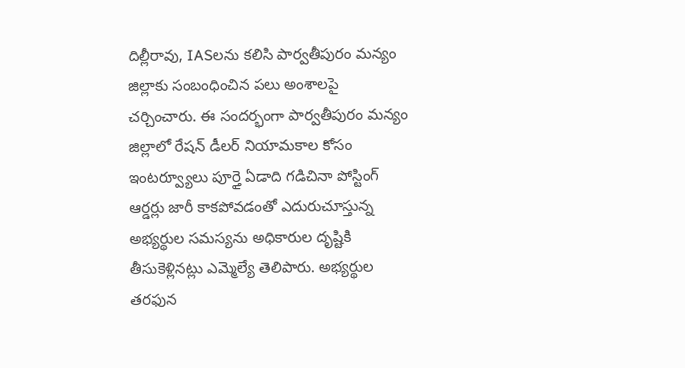దిల్లీరావు, IASలను కలిసి పార్వతీపురం మన్యం జిల్లాకు సంబంధించిన పలు అంశాలపై చర్చించారు. ఈ సందర్భంగా పార్వతీపురం మన్యం జిల్లాలో రేషన్ డీలర్ నియామకాల కోసం ఇంటర్వ్యూలు పూర్తై ఏడాది గడిచినా పోస్టింగ్ ఆర్డర్లు జారీ కాకపోవడంతో ఎదురుచూస్తున్న అభ్యర్థుల సమస్యను అధికారుల దృష్టికి తీసుకెళ్లినట్లు ఎమ్మెల్యే తెలిపారు. అభ్యర్థుల తరఫున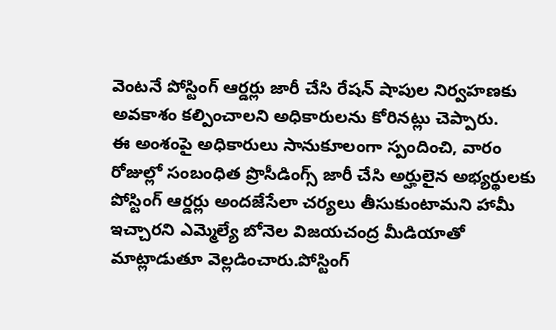వెంటనే పోస్టింగ్ ఆర్డర్లు జారీ చేసి రేషన్ షాపుల నిర్వహణకు అవకాశం కల్పించాలని అధికారులను కోరినట్లు చెప్పారు.
ఈ అంశంపై అధికారులు సానుకూలంగా స్పందించి, వారం రోజుల్లో సంబంధిత ప్రొసీడింగ్స్ జారీ చేసి అర్హులైన అభ్యర్థులకు పోస్టింగ్ ఆర్డర్లు అందజేసేలా చర్యలు తీసుకుంటామని హామీ ఇచ్చారని ఎమ్మెల్యే బోనెల విజయచంద్ర మీడియాతో మాట్లాడుతూ వెల్లడించారు.పోస్టింగ్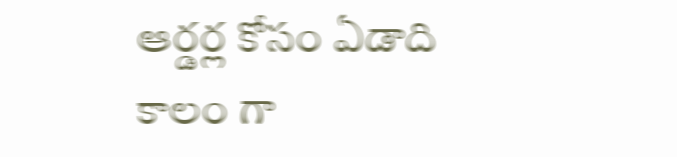ఆర్డర్ల కోసం ఏడాది కాలం గా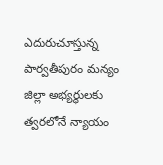ఎదురుచూస్తున్న పార్వతీపురం మన్యం జిల్లా అభ్యర్థులకు త్వరలోనే న్యాయం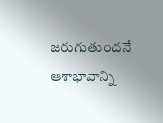జరుగుతుందనే ఆశాభావాన్ని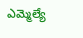ఎమ్మెల్యే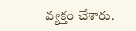వ్యక్తం చేశారు.